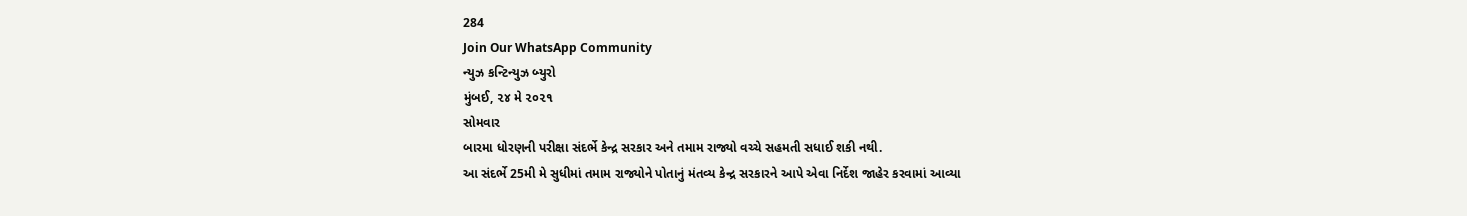284
Join Our WhatsApp Community
ન્યુઝ કન્ટિન્યુઝ બ્યુરો
મુંબઈ, ૨૪ મે ૨૦૨૧
સોમવાર
બારમા ધોરણની પરીક્ષા સંદર્ભે કેન્દ્ર સરકાર અને તમામ રાજ્યો વચ્ચે સહમતી સધાઈ શકી નથી.
આ સંદર્ભે 25મી મે સુધીમાં તમામ રાજ્યોને પોતાનું મંતવ્ય કેન્દ્ર સરકારને આપે એવા નિર્દેશ જાહેર કરવામાં આવ્યા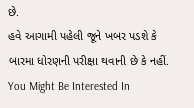છે.
હવે આગામી પહેલી જૂને ખબર પડશે કે બારમા ધોરણની પરીક્ષા થવાની છે કે નહીં.
You Might Be Interested In